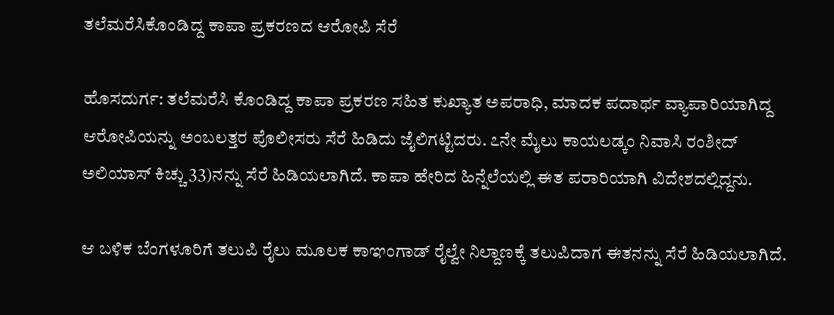ತಲೆಮರೆಸಿಕೊಂಡಿದ್ದ ಕಾಪಾ ಪ್ರಕರಣದ ಆರೋಪಿ ಸೆರೆ

ಹೊಸದುರ್ಗ: ತಲೆಮರೆಸಿ ಕೊಂಡಿದ್ದ ಕಾಪಾ ಪ್ರಕರಣ ಸಹಿತ ಕುಖ್ಯಾತ ಅಪರಾಧಿ, ಮಾದಕ ಪದಾರ್ಥ ವ್ಯಾಪಾರಿಯಾಗಿದ್ದ ಆರೋಪಿಯನ್ನು ಅಂಬಲತ್ತರ ಪೊಲೀಸರು ಸೆರೆ ಹಿಡಿದು ಜೈಲಿಗಟ್ಟಿದರು. ೭ನೇ ಮೈಲು ಕಾಯಲಡ್ಕಂ ನಿವಾಸಿ ರಂಶೀದ್ ಅಲಿಯಾಸ್ ಕಿಚ್ಚು 33)ನನ್ನು ಸೆರೆ ಹಿಡಿಯಲಾಗಿದೆ. ಕಾಪಾ ಹೇರಿದ ಹಿನ್ನೆಲೆಯಲ್ಲಿ ಈತ ಪರಾರಿಯಾಗಿ ವಿದೇಶದಲ್ಲಿದ್ದನು.

ಆ ಬಳಿಕ ಬೆಂಗಳೂರಿಗೆ ತಲುಪಿ ರೈಲು ಮೂಲಕ ಕಾಞಂಗಾಡ್ ರೈಲ್ವೇ ನಿಲ್ದಾಣಕ್ಕೆ ತಲುಪಿದಾಗ ಈತನನ್ನು ಸೆರೆ ಹಿಡಿಯಲಾಗಿದೆ.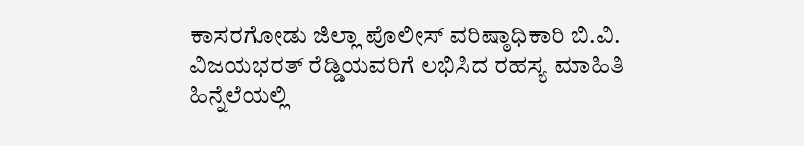ಕಾಸರಗೋಡು ಜಿಲ್ಲಾ ಪೊಲೀಸ್ ವರಿಷ್ಠಾಧಿಕಾರಿ ಬಿ.ವಿ. ವಿಜಯಭರತ್ ರೆಡ್ಡಿಯವರಿಗೆ ಲಭಿಸಿದ ರಹಸ್ಯ ಮಾಹಿತಿ ಹಿನ್ನೆಲೆಯಲ್ಲಿ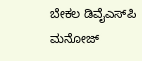ಬೇಕಲ ಡಿವೈಎಸ್‌ಪಿ ಮನೋಜ್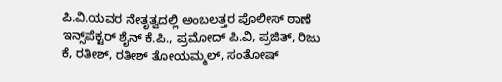ಪಿ.ವಿ.ಯವರ ನೇತೃತ್ವದಲ್ಲಿ ಅಂಬಲತ್ತರ ಪೊಲೀಸ್ ಠಾಣೆ ಇನ್ಸ್‌ಪೆಕ್ಟರ್ ಶೈನ್ ಕೆ.ಪಿ., ಪ್ರಮೋದ್ ಪಿ.ವಿ, ಪ್ರಜಿತ್, ರಿಜು ಕೆ, ರತೀಶ್, ರತೀಶ್ ತೋಯಮ್ಮಲ್, ಸಂತೋಷ್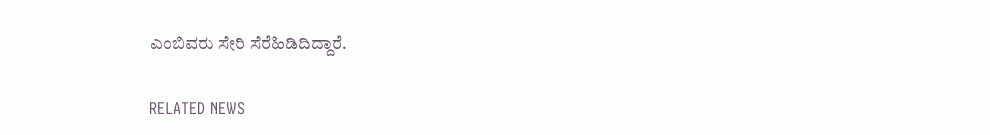ಎಂಬಿವರು ಸೇರಿ ಸೆರೆಹಿಡಿದಿದ್ದಾರೆ.

RELATED NEWS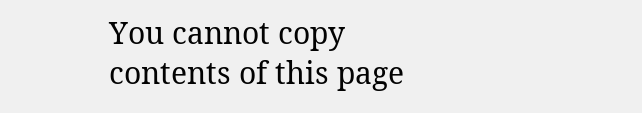You cannot copy contents of this page